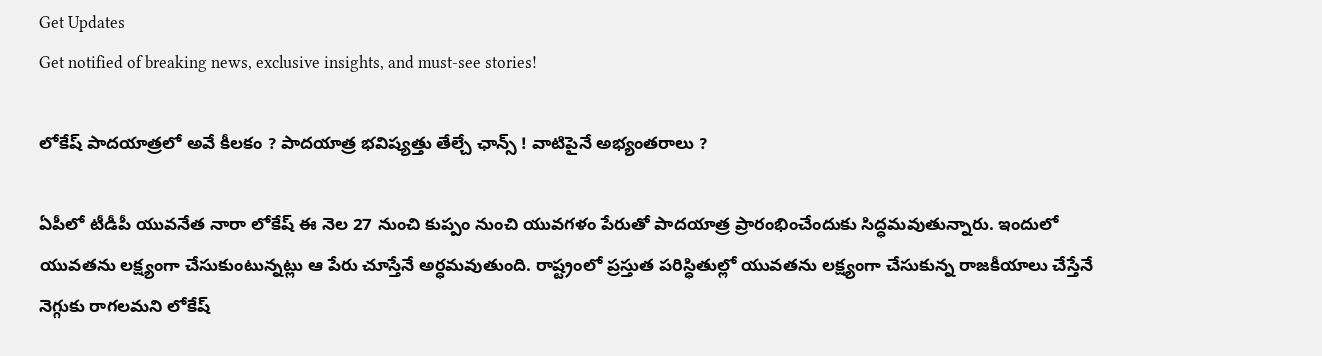Get Updates
Get notified of breaking news, exclusive insights, and must-see stories!

లోకేష్ పాదయాత్రలో అవే కీలకం ? పాదయాత్ర భవిష్యత్తు తేల్చే ఛాన్స్ ! వాటిపైనే అభ్యంతరాలు ?

ఏపీలో టీడీపీ యువనేత నారా లోకేష్ ఈ నెల 27 నుంచి కుప్పం నుంచి యువగళం పేరుతో పాదయాత్ర ప్రారంభించేందుకు సిద్ధమవుతున్నారు. ఇందులో యువతను లక్ష్యంగా చేసుకుంటున్నట్లు ఆ పేరు చూస్తేనే అర్ధమవుతుంది. రాష్ట్రంలో ప్రస్తుత పరిస్ధితుల్లో యువతను లక్ష్యంగా చేసుకున్న రాజకీయాలు చేస్తేనే నెగ్గుకు రాగలమని లోకేష్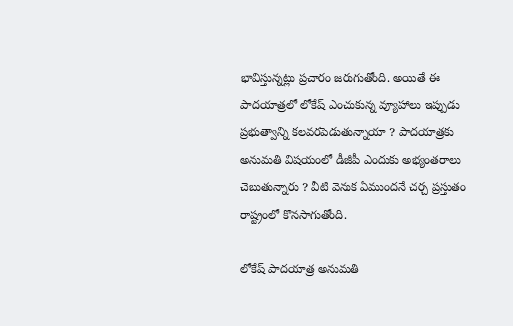భావిస్తున్నట్లు ప్రచారం జరుగుతోంది. అయితే ఈ పాదయాత్రలో లోకేష్ ఎంచుకున్న వ్యూహాలు ఇప్పుడు ప్రభుత్వాన్ని కలవరపెడుతున్నాయా ? పాదయాత్రకు అనుమతి విషయంలో డీజీపీ ఎందుకు అభ్యంతరాలు చెబుతున్నారు ? వీటి వెనుక ఏముందనే చర్చ ప్రస్తుతం రాష్ట్రంలో కొనసాగుతోంది.

లోకేష్ పాదయాత్ర అనుమతి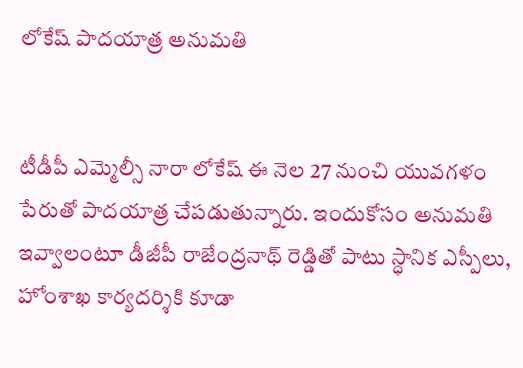లోకేష్ పాదయాత్ర అనుమతి


టీడీపీ ఎమ్మెల్సీ నారా లోకేష్ ఈ నెల 27 నుంచి యువగళం పేరుతో పాదయాత్ర చేపడుతున్నారు. ఇందుకోసం అనుమతి ఇవ్వాలంటూ డీజీపీ రాజేంద్రనాథ్ రెడ్డితో పాటు స్ధానిక ఎస్పీలు, హోంశాఖ కార్యదర్శికి కూడా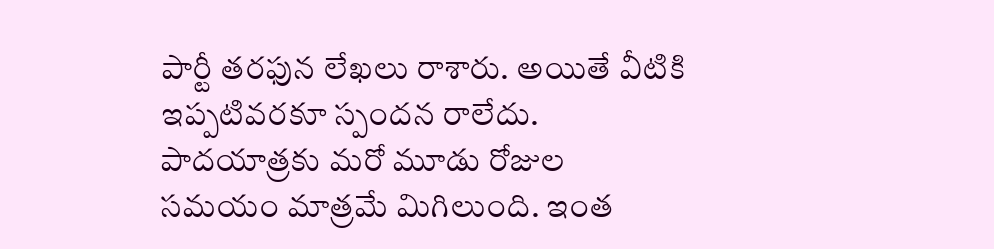పార్టీ తరఫున లేఖలు రాశారు. అయితే వీటికి ఇప్పటివరకూ స్పందన రాలేదు. పాదయాత్రకు మరో మూడు రోజుల సమయం మాత్రమే మిగిలుంది. ఇంత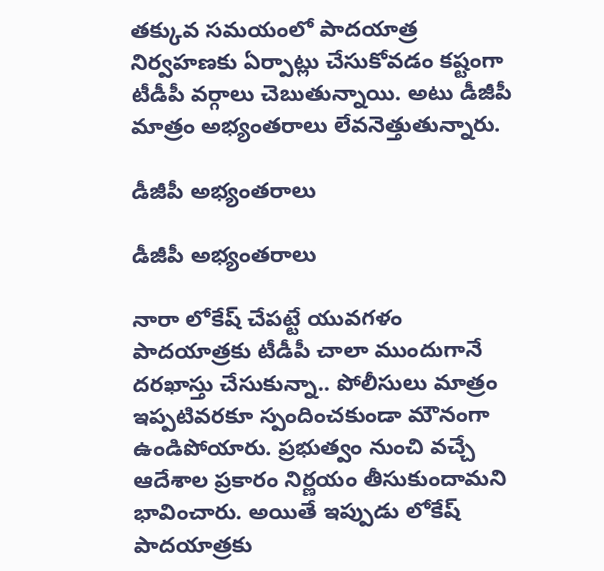తక్కువ సమయంలో పాదయాత్ర నిర్వహణకు ఏర్పాట్లు చేసుకోవడం కష్టంగా టీడీపీ వర్గాలు చెబుతున్నాయి. అటు డీజీపీ మాత్రం అభ్యంతరాలు లేవనెత్తుతున్నారు.

డీజీపీ అభ్యంతరాలు

డీజీపీ అభ్యంతరాలు

నారా లోకేష్ చేపట్టే యువగళం పాదయాత్రకు టీడీపీ చాలా ముందుగానే దరఖాస్తు చేసుకున్నా.. పోలీసులు మాత్రం ఇప్పటివరకూ స్పందించకుండా మౌనంగా ఉండిపోయారు. ప్రభుత్వం నుంచి వచ్చే ఆదేశాల ప్రకారం నిర్ణయం తీసుకుందామని భావించారు. అయితే ఇప్పుడు లోకేష్ పాదయాత్రకు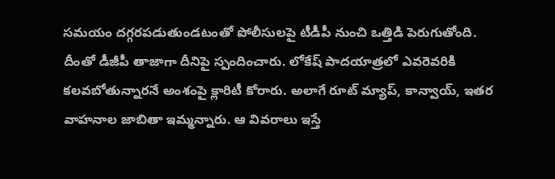సమయం దగ్గరపడుతుండటంతో పోలీసులపై టీడీపీ నుంచి ఒత్తిడి పెరుగుతోంది. దీంతో డీజీపీ తాజాగా దీనిపై స్పందించారు. లోకేష్ పాదయాత్రలో ఎవరెవరికి కలవబోతున్నారనే అంశంపై క్లారిటీ కోరారు. అలాగే రూట్ మ్యాప్, కాన్వాయ్, ఇతర వాహనాల జాబితా ఇమ్మన్నారు. ఆ వివరాలు ఇస్తే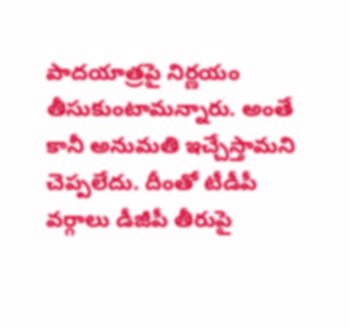పాదయాత్రపై నిర్ణయం తీసుకుంటామన్నారు. అంతే కానీ అనుమతి ఇచ్చేస్తామని చెప్పలేదు. దీంతో టీడీపీ వర్గాలు డీజీపీ తీరుపై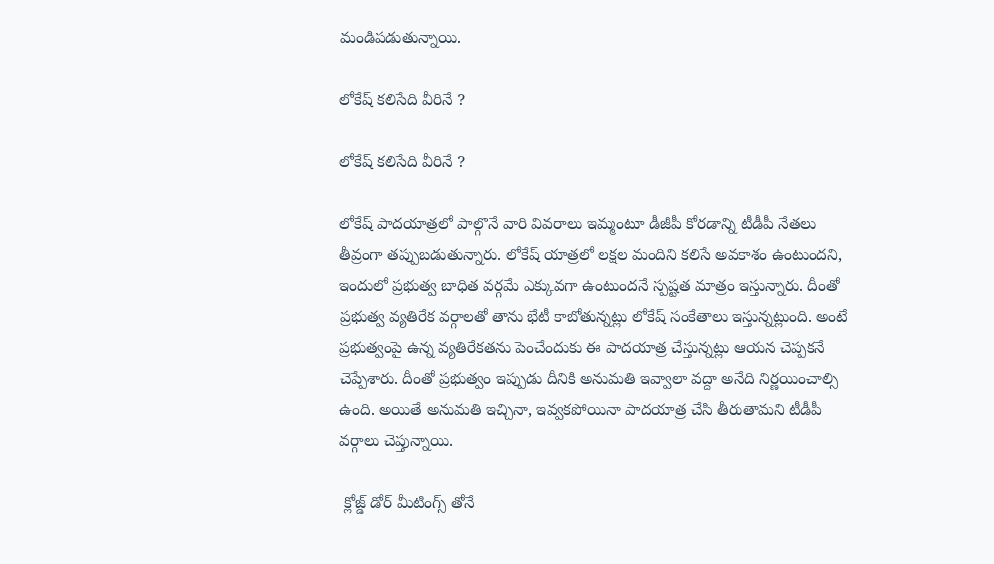మండిపడుతున్నాయి.

లోకేష్ కలిసేది వీరినే ?

లోకేష్ కలిసేది వీరినే ?

లోకేష్ పాదయాత్రలో పాల్గొనే వారి వివరాలు ఇమ్మంటూ డీజీపీ కోరడాన్ని టీడీపీ నేతలు తీవ్రంగా తప్పుబడుతున్నారు. లోకేష్ యాత్రలో లక్షల మందిని కలిసే అవకాశం ఉంటుందని, ఇందులో ప్రభుత్వ బాధిత వర్గమే ఎక్కువగా ఉంటుందనే స్పష్టత మాత్రం ఇస్తున్నారు. దీంతో ప్రభుత్వ వ్యతిరేక వర్గాలతో తాను భేటీ కాబోతున్నట్లు లోకేష్ సంకేతాలు ఇస్తున్నట్లుంది. అంటే ప్రభుత్వంపై ఉన్న వ్యతిరేకతను పెంచేందుకు ఈ పాదయాత్ర చేస్తున్నట్లు ఆయన చెప్పకనే చెప్పేశారు. దీంతో ప్రభుత్వం ఇప్పుడు దీనికి అనుమతి ఇవ్వాలా వద్దా అనేది నిర్ణయించాల్సి ఉంది. అయితే అనుమతి ఇచ్చినా, ఇవ్వకపోయినా పాదయాత్ర చేసి తీరుతామని టీడీపీ వర్గాలు చెప్తున్నాయి.

 క్లోజ్డ్ డోర్ మీటింగ్స్ తోనే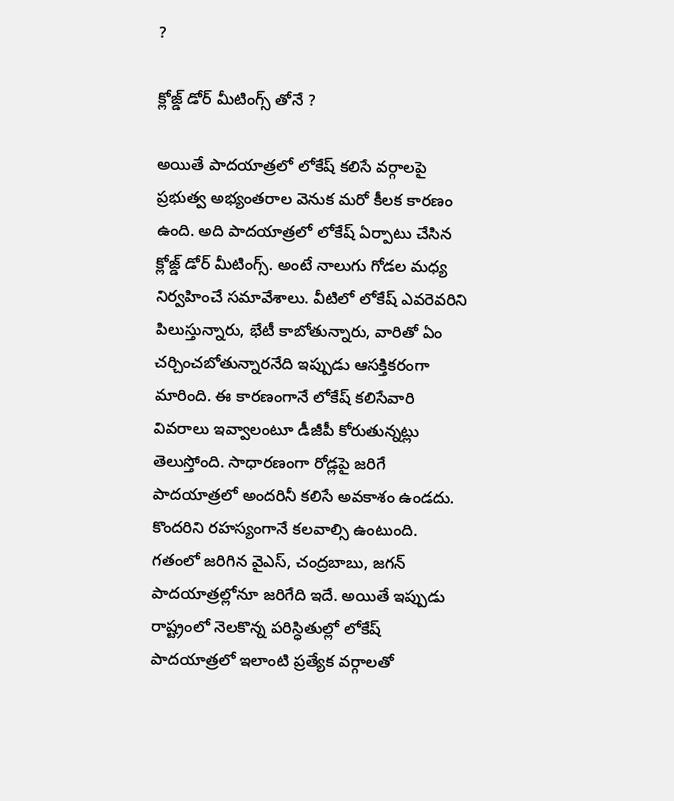?

క్లోజ్డ్ డోర్ మీటింగ్స్ తోనే ?

అయితే పాదయాత్రలో లోకేష్ కలిసే వర్గాలపై ప్రభుత్వ అభ్యంతరాల వెనుక మరో కీలక కారణం ఉంది. అది పాదయాత్రలో లోకేష్ ఏర్పాటు చేసిన క్లోజ్డ్ డోర్ మీటింగ్స్. అంటే నాలుగు గోడల మధ్య నిర్వహించే సమావేశాలు. వీటిలో లోకేష్ ఎవరెవరిని పిలుస్తున్నారు, భేటీ కాబోతున్నారు, వారితో ఏం చర్చించబోతున్నారనేది ఇప్పుడు ఆసక్తికరంగా మారింది. ఈ కారణంగానే లోకేష్ కలిసేవారి వివరాలు ఇవ్వాలంటూ డీజీపీ కోరుతున్నట్లు తెలుస్తోంది. సాధారణంగా రోడ్లపై జరిగే పాదయాత్రలో అందరినీ కలిసే అవకాశం ఉండదు. కొందరిని రహస్యంగానే కలవాల్సి ఉంటుంది. గతంలో జరిగిన వైఎస్, చంద్రబాబు, జగన్ పాదయాత్రల్లోనూ జరిగేది ఇదే. అయితే ఇప్పుడు రాష్ట్రంలో నెలకొన్న పరిస్ధితుల్లో లోకేష్ పాదయాత్రలో ఇలాంటి ప్రత్యేక వర్గాలతో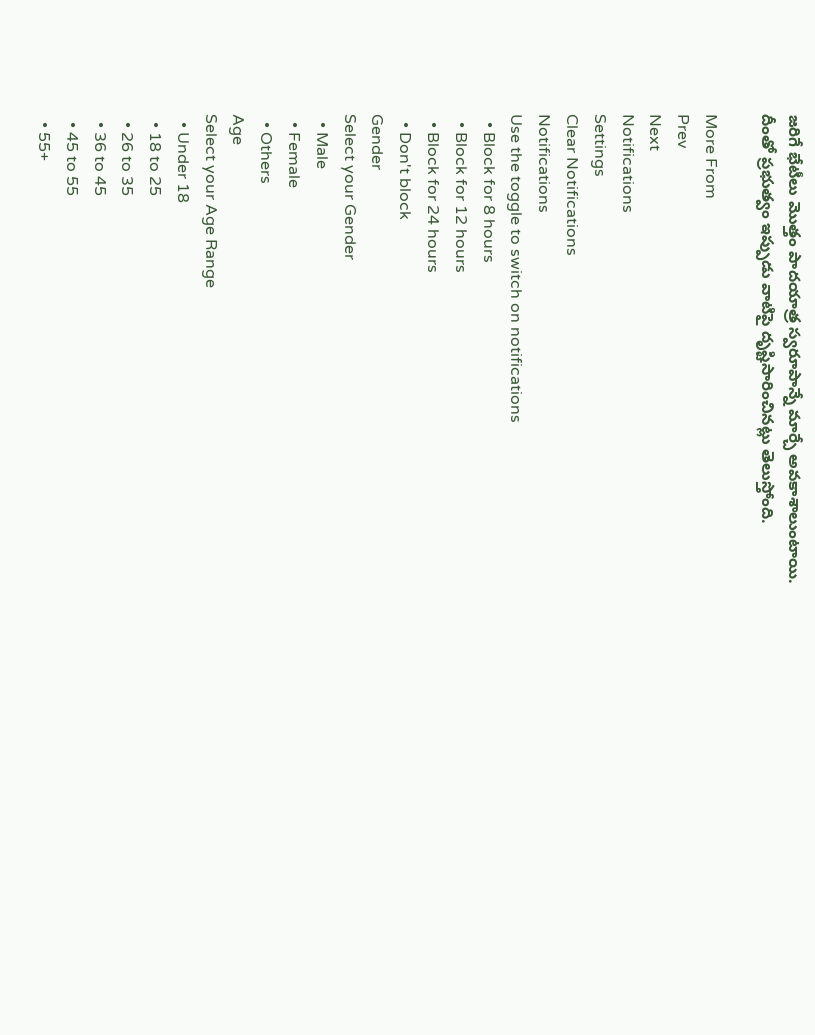జరిగే భేటీలు మొత్తం పాదయాత్ర స్వరూపాన్నే మార్చే అవకాశాలుంటాయి. దీంతో ప్రభుత్వం ఇప్పుడు వాటిపై దృష్టిసారించినట్లు తెలుస్తోంది.

More From
Prev
Next
Notifications
Settings
Clear Notifications
Notifications
Use the toggle to switch on notifications
  • Block for 8 hours
  • Block for 12 hours
  • Block for 24 hours
  • Don't block
Gender
Select your Gender
  • Male
  • Female
  • Others
Age
Select your Age Range
  • Under 18
  • 18 to 25
  • 26 to 35
  • 36 to 45
  • 45 to 55
  • 55+